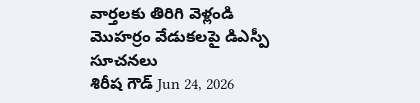వార్తలకు తిరిగి వెళ్లండి
మొహర్రం వేడుకలపై డిఎస్పీ సూచనలు
శిరీష గౌడ్ Jun 24, 2026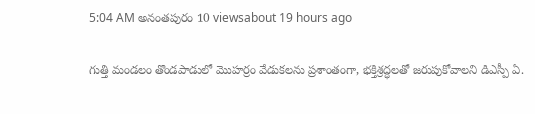5:04 AM అనంతపురం 10 viewsabout 19 hours ago

గుత్తి మండలం తొండపాడులో మొహర్రం వేడుకలను ప్రశాంతంగా, భక్తిశ్రద్ధలతో జరుపుకోవాలని డిఎస్పీ ఏ.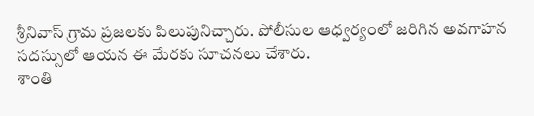శ్రీనివాస్ గ్రామ ప్రజలకు పిలుపునిచ్చారు. పోలీసుల ఆధ్వర్యంలో జరిగిన అవగాహన సదస్సులో ఆయన ఈ మేరకు సూచనలు చేశారు.
శాంతి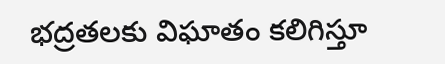భద్రతలకు విఘాతం కలిగిస్తూ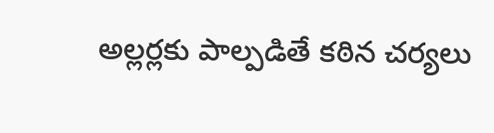అల్లర్లకు పాల్పడితే కఠిన చర్యలు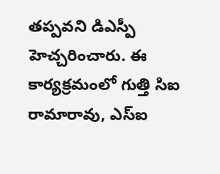తప్పవని డిఎస్పీ హెచ్చరించారు. ఈ కార్యక్రమంలో గుత్తి సిఐ రామారావు, ఎస్ఐ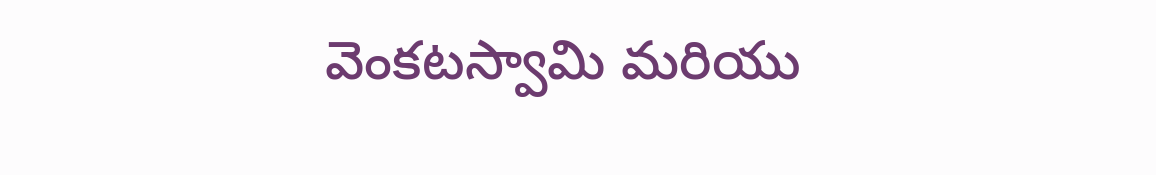వెంకటస్వామి మరియు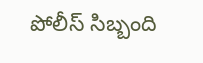పోలీస్ సిబ్బంది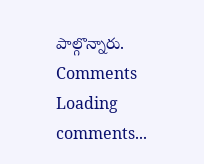పాల్గొన్నారు.
Comments
Loading comments...